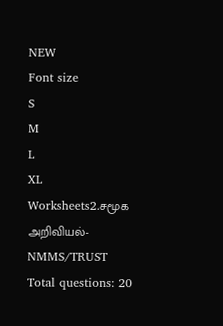NEW
Font size
S
M
L
XL
Worksheets2.சமூக அறிவியல்-NMMS/TRUST
Total questions: 20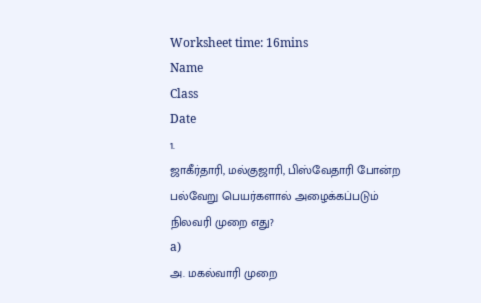Worksheet time: 16mins
Name
Class
Date
1.
ஜாகீர்தாரி, மல்குஜாரி, பிஸ்வேதாரி போன்ற பல்வேறு பெயர்களால் அழைக்கப்படும் நிலவரி முறை எது?
a)
அ. மகல்வாரி முறை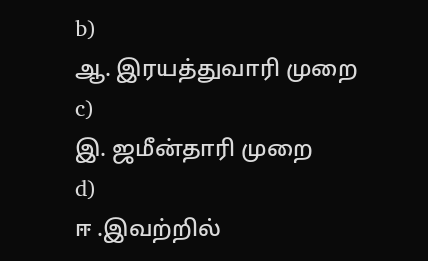b)
ஆ. இரயத்துவாரி முறை
c)
இ. ஜமீன்தாரி முறை
d)
ஈ .இவற்றில்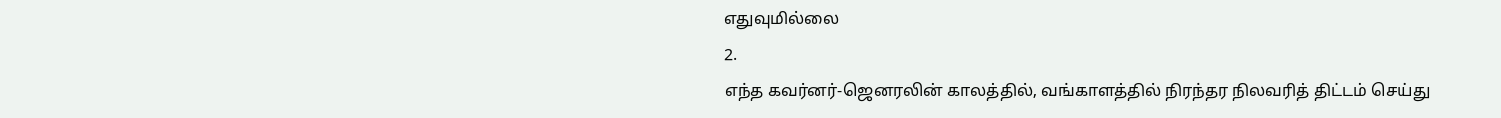எதுவுமில்லை
2.
எந்த கவர்னர்-ஜெனரலின் காலத்தில், வங்காளத்தில் நிரந்தர நிலவரித் திட்டம் செய்து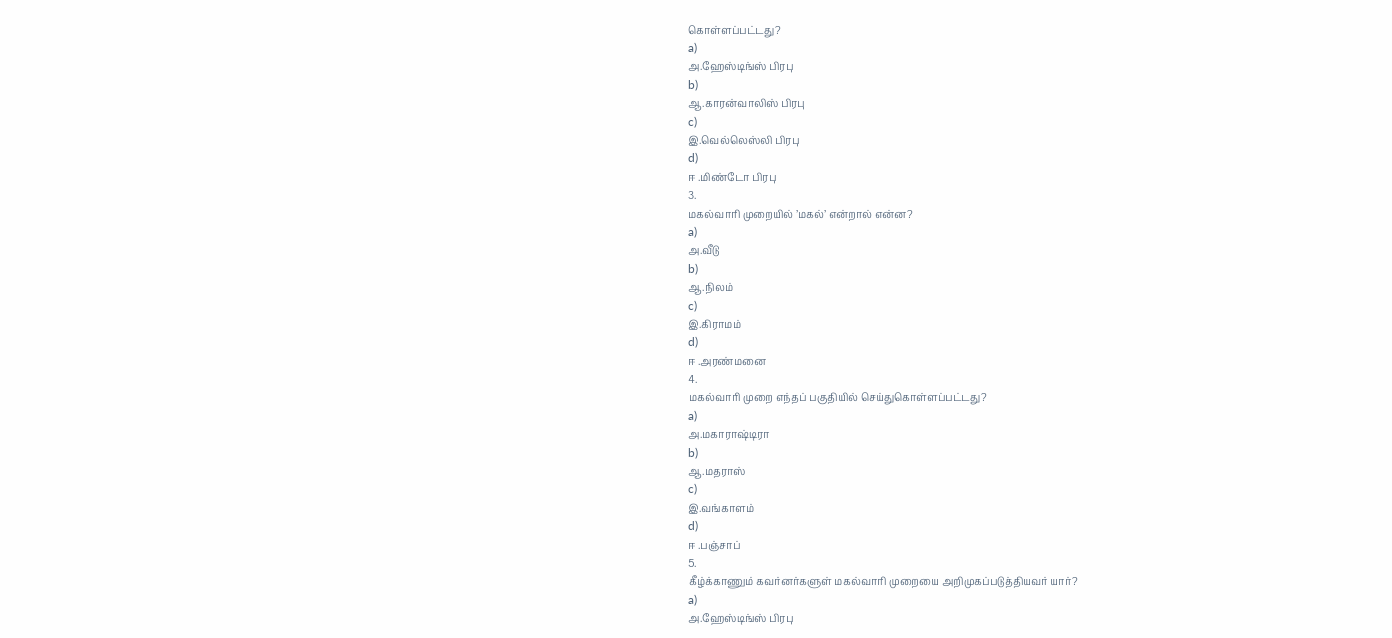கொள்ளப்பட்டது?
a)
அ.ஹேஸ்டிங்ஸ் பிரபு
b)
ஆ.காரன்வாலிஸ் பிரபு
c)
இ.வெல்லெஸ்லி பிரபு
d)
ஈ .மிண்டோ பிரபு
3.
மகல்வாரி முறையில் ’மகல்’ என்றால் என்ன?
a)
அ.வீடு
b)
ஆ.நிலம்
c)
இ.கிராமம்
d)
ஈ .அரண்மனை
4.
மகல்வாரி முறை எந்தப் பகுதியில் செய்துகொள்ளப்பட்டது?
a)
அ.மகாராஷ்டிரா
b)
ஆ.மதராஸ்
c)
இ.வங்காளம்
d)
ஈ .பஞ்சாப்
5.
கீழ்க்காணும் கவர்னர்களுள் மகல்வாரி முறையை அறிமுகப்படுத்தியவர் யார்?
a)
அ.ஹேஸ்டிங்ஸ் பிரபு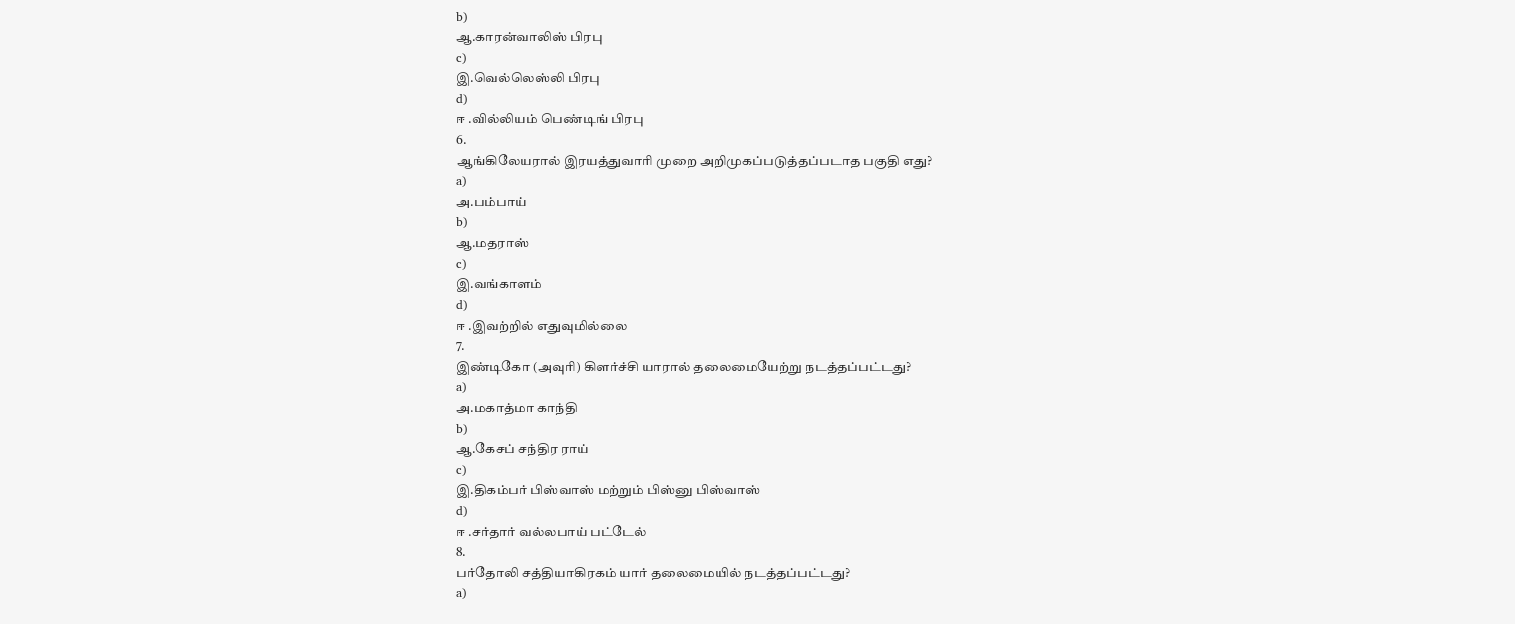b)
ஆ.காரன்வாலிஸ் பிரபு
c)
இ.வெல்லெஸ்லி பிரபு
d)
ஈ .வில்லியம் பெண்டிங் பிரபு
6.
ஆங்கிலேயரால் இரயத்துவாரி முறை அறிமுகப்படுத்தப்படாத பகுதி எது?
a)
அ.பம்பாய்
b)
ஆ.மதராஸ்
c)
இ.வங்காளம்
d)
ஈ .இவற்றில் எதுவுமில்லை
7.
இண்டிகோ (அவுரி) கிளர்ச்சி யாரால் தலைமையேற்று நடத்தப்பட்டது?
a)
அ.மகாத்மா காந்தி
b)
ஆ.கேசப் சந்திர ராய்
c)
இ.திகம்பர் பிஸ்வாஸ் மற்றும் பிஸ்னு பிஸ்வாஸ்
d)
ஈ .சர்தார் வல்லபாய் பட்டேல்
8.
பர்தோலி சத்தியாகிரகம் யார் தலைமையில் நடத்தப்பட்டது?
a)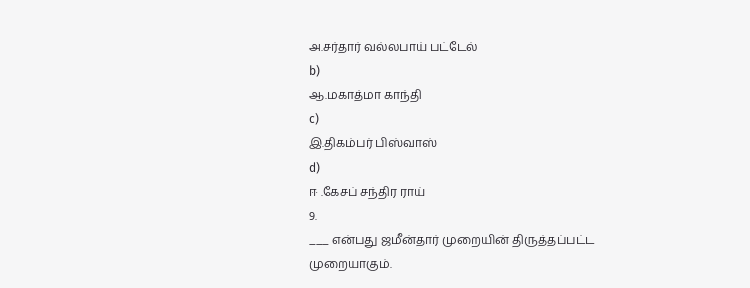அ.சர்தார் வல்லபாய் பட்டேல்
b)
ஆ.மகாத்மா காந்தி
c)
இ.திகம்பர் பிஸ்வாஸ்
d)
ஈ .கேசப் சந்திர ராய்
9.
___ என்பது ஜமீன்தார் முறையின் திருத்தப்பட்ட முறையாகும்.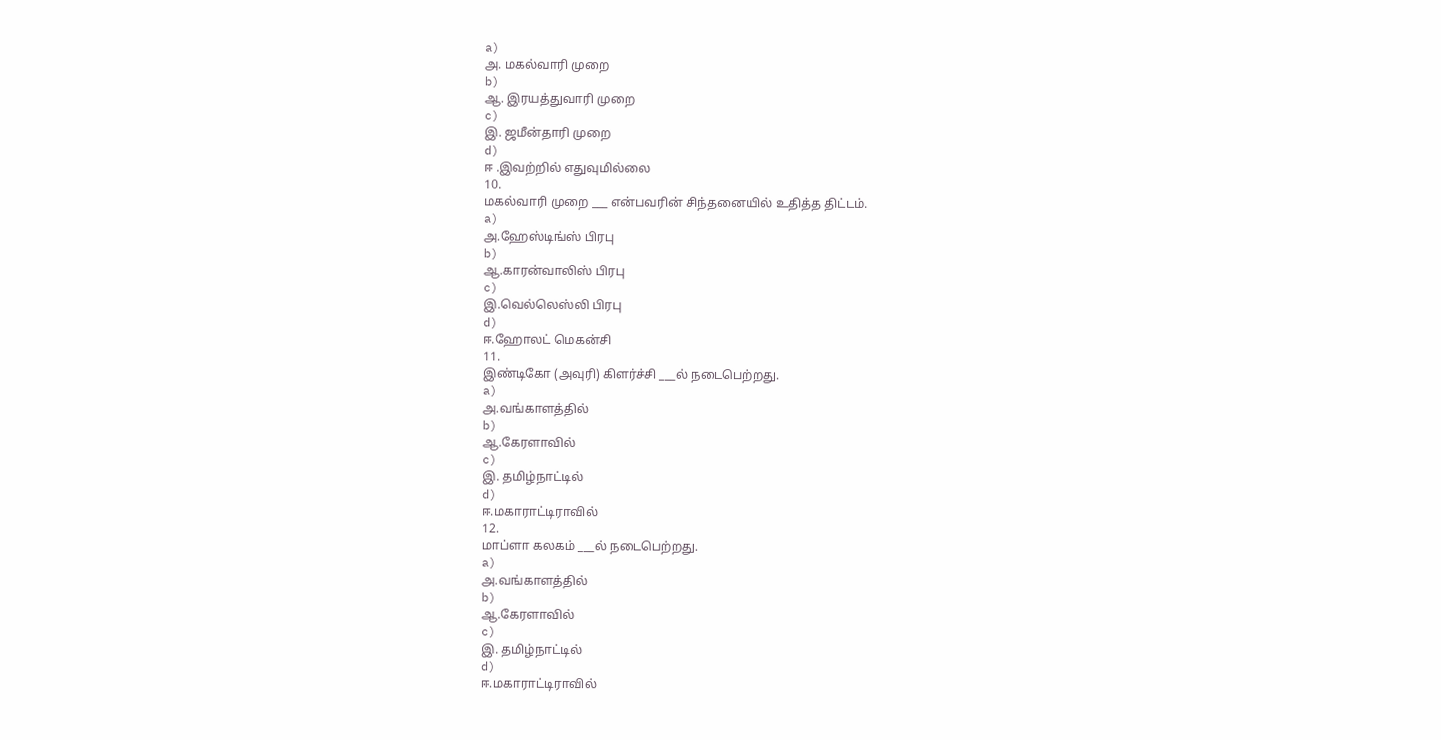a)
அ. மகல்வாரி முறை
b)
ஆ. இரயத்துவாரி முறை
c)
இ. ஜமீன்தாரி முறை
d)
ஈ .இவற்றில் எதுவுமில்லை
10.
மகல்வாரி முறை ___ என்பவரின் சிந்தனையில் உதித்த திட்டம்.
a)
அ.ஹேஸ்டிங்ஸ் பிரபு
b)
ஆ.காரன்வாலிஸ் பிரபு
c)
இ.வெல்லெஸ்லி பிரபு
d)
ஈ.ஹோலட் மெகன்சி
11.
இண்டிகோ (அவுரி) கிளர்ச்சி ___ல் நடைபெற்றது.
a)
அ.வங்காளத்தில்
b)
ஆ.கேரளாவில்
c)
இ. தமிழ்நாட்டில்
d)
ஈ.மகாராட்டிராவில்
12.
மாப்ளா கலகம் ___ல் நடைபெற்றது.
a)
அ.வங்காளத்தில்
b)
ஆ.கேரளாவில்
c)
இ. தமிழ்நாட்டில்
d)
ஈ.மகாராட்டிராவில்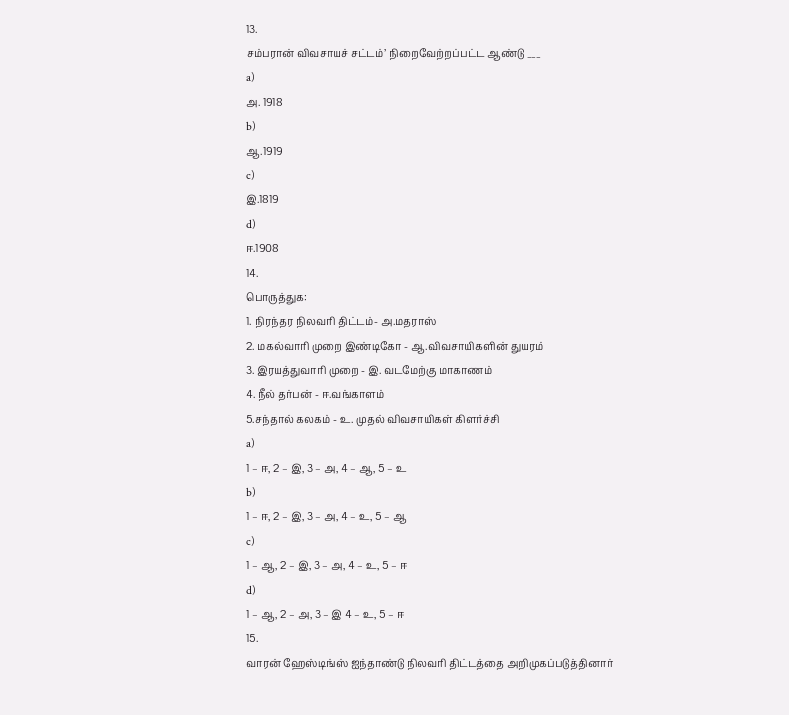13.
சம்பரான் விவசாயச் சட்டம்’ நிறைவேற்றப்பட்ட ஆண்டு ___
a)
அ. 1918
b)
ஆ.1919
c)
இ.1819
d)
ஈ.1908
14.
பொருத்துக:
1. நிரந்தர நிலவரி திட்டம்- அ.மதராஸ்
2. மகல்வாரி முறை இண்டிகோ - ஆ.விவசாயிகளின் துயரம்
3. இரயத்துவாரி முறை - இ. வடமேற்கு மாகாணம்
4. நீல் தர்பன் - ஈ.வங்காளம்
5.சந்தால் கலகம் - உ. முதல் விவசாயிகள் கிளர்ச்சி
a)
1 – ஈ, 2 – இ, 3 – அ, 4 – ஆ, 5 – உ
b)
1 – ஈ, 2 – இ, 3 – அ, 4 – உ, 5 – ஆ
c)
1 – ஆ, 2 – இ, 3 – அ, 4 – உ, 5 – ஈ
d)
1 – ஆ, 2 – அ, 3 – இ 4 – உ, 5 – ஈ
15.
வாரன் ஹேஸ்டிங்ஸ் ஐந்தாண்டு நிலவரி திட்டத்தை அறிமுகப்படுத்தினார்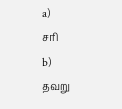a)
சரி
b)
தவறு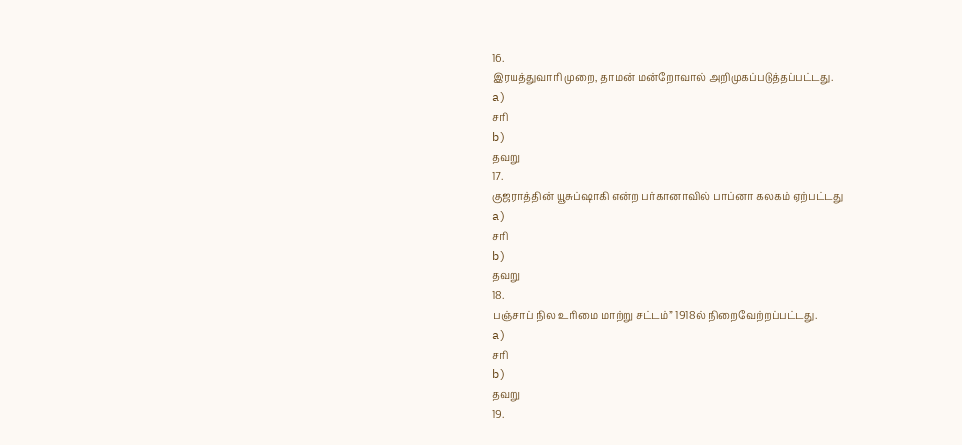16.
இரயத்துவாரி முறை, தாமன் மன்றோவால் அறிமுகப்படுத்தப்பட்டது.
a)
சரி
b)
தவறு
17.
குஜராத்தின் யூசுப்ஷாகி என்ற பர்கானாவில் பாப்னா கலகம் ஏற்பட்டது
a)
சரி
b)
தவறு
18.
பஞ்சாப் நில உரிமை மாற்று சட்டம்” 1918ல் நிறைவேற்றப்பட்டது.
a)
சரி
b)
தவறு
19.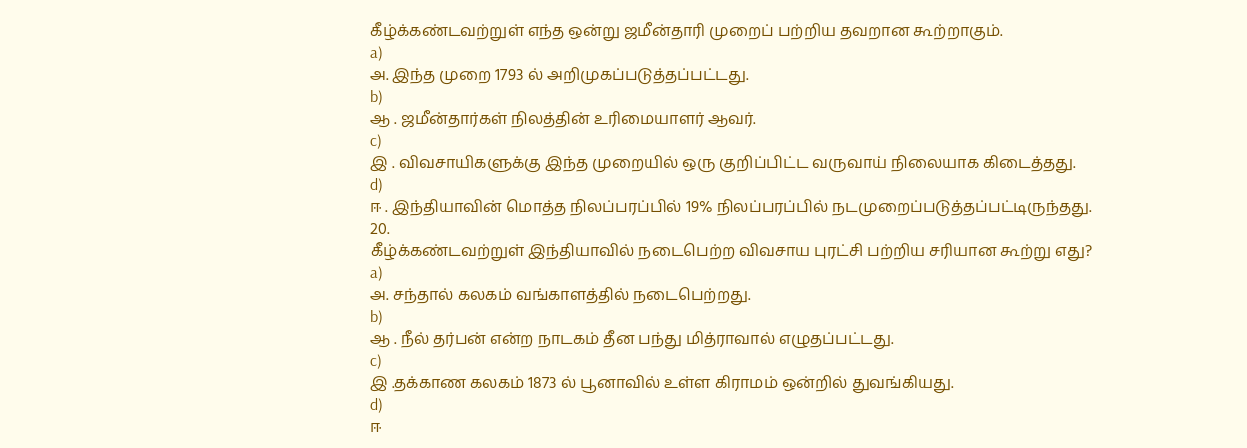கீழ்க்கண்டவற்றுள் எந்த ஒன்று ஜமீன்தாரி முறைப் பற்றிய தவறான கூற்றாகும்.
a)
அ. இந்த முறை 1793 ல் அறிமுகப்படுத்தப்பட்டது.
b)
ஆ . ஜமீன்தார்கள் நிலத்தின் உரிமையாளர் ஆவர்.
c)
இ . விவசாயிகளுக்கு இந்த முறையில் ஒரு குறிப்பிட்ட வருவாய் நிலையாக கிடைத்தது.
d)
ஈ . இந்தியாவின் மொத்த நிலப்பரப்பில் 19% நிலப்பரப்பில் நடமுறைப்படுத்தப்பட்டிருந்தது.
20.
கீழ்க்கண்டவற்றுள் இந்தியாவில் நடைபெற்ற விவசாய புரட்சி பற்றிய சரியான கூற்று எது?
a)
அ. சந்தால் கலகம் வங்காளத்தில் நடைபெற்றது.
b)
ஆ . நீல் தர்பன் என்ற நாடகம் தீன பந்து மித்ராவால் எழுதப்பட்டது.
c)
இ .தக்காண கலகம் 1873 ல் பூனாவில் உள்ள கிராமம் ஒன்றில் துவங்கியது.
d)
ஈ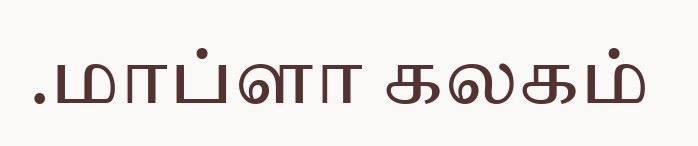.மாப்ளா கலகம்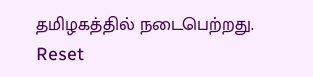தமிழகத்தில் நடைபெற்றது.
Reset